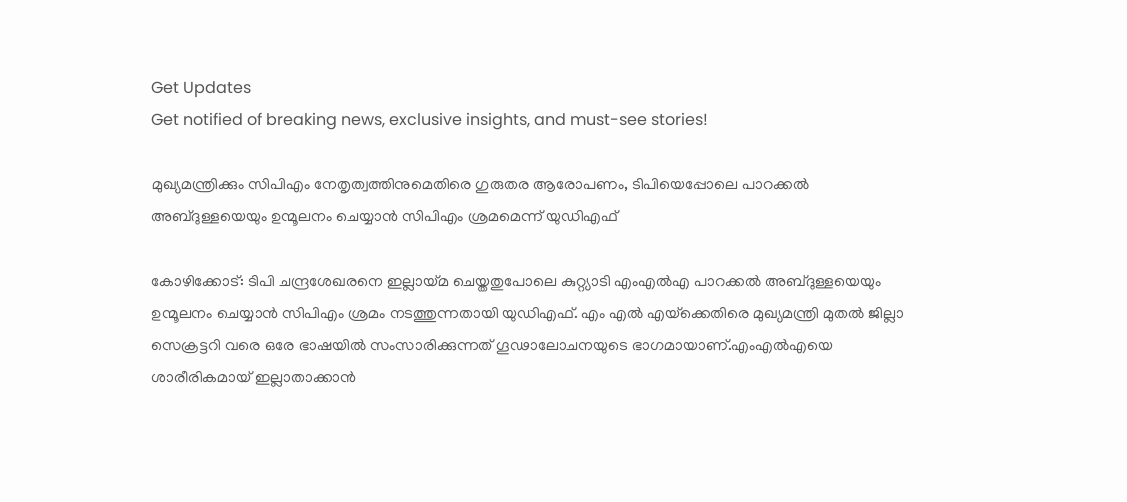Get Updates
Get notified of breaking news, exclusive insights, and must-see stories!

മുഖ്യമന്ത്രിക്കും സിപിഎം നേതൃത്വത്തിനുമെതിരെ ഗുരുതര ആരോപണം, ടിപിയെപ്പോലെ പാറക്കല്‍ അബ്ദുള്ളയെയും ഉന്മൂലനം ചെയ്യാന്‍ സിപിഎം ശ്രമമെന്ന് യുഡിഎഫ്

കോഴിക്കോട്: ടിപി ചന്ദ്രശേഖരനെ ഇല്ലായ്മ ചെയ്തതുപോലെ കുറ്റ്യാടി എംഎല്‍എ പാറക്കല്‍ അബ്ദുള്ളയെയും ഉന്മൂലനം ചെയ്യാന്‍ സിപിഎം ശ്രമം നടത്തുന്നതായി യുഡിഎഫ്. എം എല്‍ എയ്‌ക്കെതിരെ മുഖ്യമന്ത്രി മുതല്‍ ജില്ലാ സെക്രട്ടറി വരെ ഒരേ ഭാഷയില്‍ സംസാരിക്കുന്നത് ഗൂഢാലോചനയുടെ ഭാഗമായാണ്.എംഎല്‍എയെ ശാരീരികമായ് ഇല്ലാതാക്കാന്‍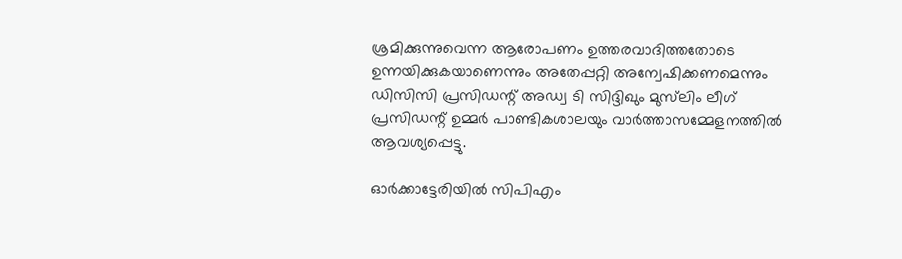ശ്രമിക്കുന്നുവെന്ന ആരോപണം ഉത്തരവാദിത്തതോടെ ഉന്നയിക്കുകയാണെന്നും അതേപ്പറ്റി അന്വേഷിക്കണമെന്നും ഡിസിസി പ്രസിഡന്റ് അഡ്വ ടി സിദ്ദിഖും മുസ്‌ലിം ലീഗ് പ്രസിഡന്റ് ഉമ്മര്‍ പാണ്ടികശാലയും വാര്‍ത്താസമ്മേളനത്തില്‍ ആവശ്യപ്പെട്ടു.

ഓര്‍ക്കാട്ടേരിയില്‍ സിപിഎം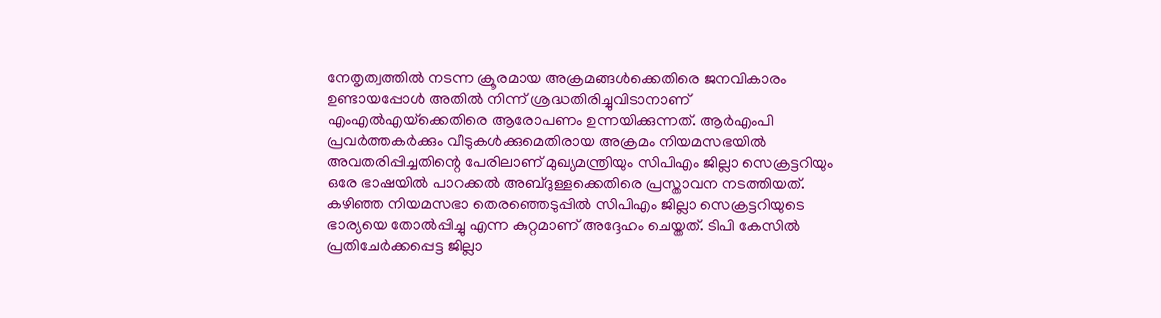നേതൃത്വത്തില്‍ നടന്ന ക്രൂരമായ അക്രമങ്ങള്‍ക്കെതിരെ ജനവികാരം ഉണ്ടായപ്പോള്‍ അതില്‍ നിന്ന് ശ്രദ്ധതിരിച്ചുവിടാനാണ് എംഎല്‍എയ്‌ക്കെതിരെ ആരോപണം ഉന്നയിക്കുന്നത്. ആര്‍എംപി പ്രവര്‍ത്തകര്‍ക്കും വീടുകള്‍ക്കുമെതിരായ അക്രമം നിയമസഭയില്‍ അവതരിപ്പിച്ചതിന്റെ പേരിലാണ് മുഖ്യമന്ത്രിയും സിപിഎം ജില്ലാ സെക്രട്ടറിയും ഒരേ ഭാഷയില്‍ പാറക്കല്‍ അബ്ദുള്ളക്കെതിരെ പ്രസ്താവന നടത്തിയത്. കഴിഞ്ഞ നിയമസഭാ തെരഞ്ഞെടുപ്പില്‍ സിപിഎം ജില്ലാ സെക്രട്ടറിയുടെ ഭാര്യയെ തോല്‍പ്പിച്ചു എന്ന കുറ്റമാണ് അദ്ദേഹം ചെയ്തത്. ടിപി കേസില്‍ പ്രതിചേര്‍ക്കപ്പെട്ട ജില്ലാ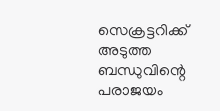സെക്രട്ടറിക്ക് അടുത്ത ബന്ധുവിന്റെ പരാജയം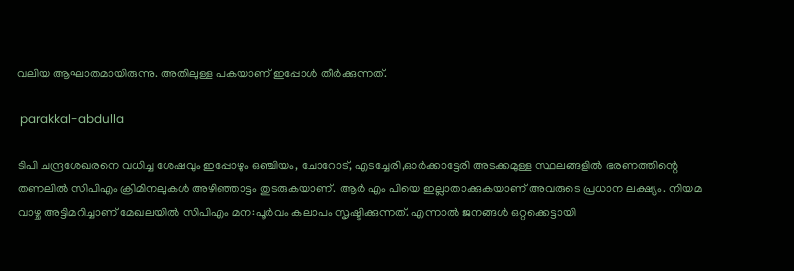വലിയ ആഘാതമായിരുന്നു. അതിലുള്ള പകയാണ് ഇപ്പോള്‍ തീര്‍ക്കുന്നത്.

 parakkal-abdulla

ടിപി ചന്ദ്രശേഖരനെ വധിച്ച ശേഷവും ഇപ്പോഴും ഒഞ്ചിയം, ചോറോട്, എടച്ചേരി,ഓര്‍ക്കാട്ടേരി അടക്കമുള്ള സ്ഥലങ്ങളില്‍ ഭരണത്തിന്റെ തണലില്‍ സിപിഎം ക്രിമിനലുകള്‍ അഴിഞ്ഞാട്ടം തുടരുകയാണ്. ആര്‍ എം പിയെ ഇല്ലാതാക്കുകയാണ് അവരുടെ പ്രധാന ലക്ഷ്യം. നിയമ വാഴ്ച അട്ടിമറിച്ചാണ് മേഖലയില്‍ സിപിഎം മന:പൂര്‍വം കലാപം സൃഷ്ടിക്കുന്നത്. എന്നാല്‍ ജനങ്ങള്‍ ഒറ്റക്കെട്ടായി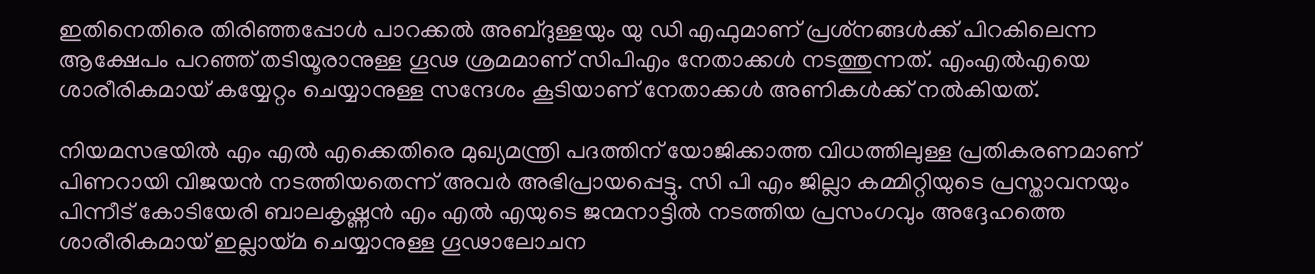ഇതിനെതിരെ തിരിഞ്ഞപ്പോള്‍ പാറക്കല്‍ അബ്ദുള്ളയും യു ഡി എഫുമാണ് പ്രശ്‌നങ്ങള്‍ക്ക് പിറകിലെന്ന ആക്ഷേപം പറഞ്ഞ് തടിയൂരാനുള്ള ഗൂഢ ശ്രമമാണ് സിപിഎം നേതാക്കള്‍ നടത്തുന്നത്. എംഎല്‍എയെ ശാരീരികമായ് കയ്യേറ്റം ചെയ്യാനുള്ള സന്ദേശം കൂടിയാണ് നേതാക്കള്‍ അണികള്‍ക്ക് നല്‍കിയത്.

നിയമസഭയില്‍ എം എല്‍ എക്കെതിരെ മുഖ്യമന്ത്രി പദത്തിന് യോജിക്കാത്ത വിധത്തിലുള്ള പ്രതികരണമാണ് പിണറായി വിജയന്‍ നടത്തിയതെന്ന് അവര്‍ അഭിപ്രായപ്പെട്ടു. സി പി എം ജില്ലാ കമ്മിറ്റിയുടെ പ്രസ്താവനയും പിന്നീട് കോടിയേരി ബാലകൃഷ്ണന്‍ എം എല്‍ എയുടെ ജന്മനാട്ടില്‍ നടത്തിയ പ്രസംഗവും അദ്ദേഹത്തെ ശാരീരികമായ് ഇല്ലായ്മ ചെയ്യാനുള്ള ഗൂഢാലോചന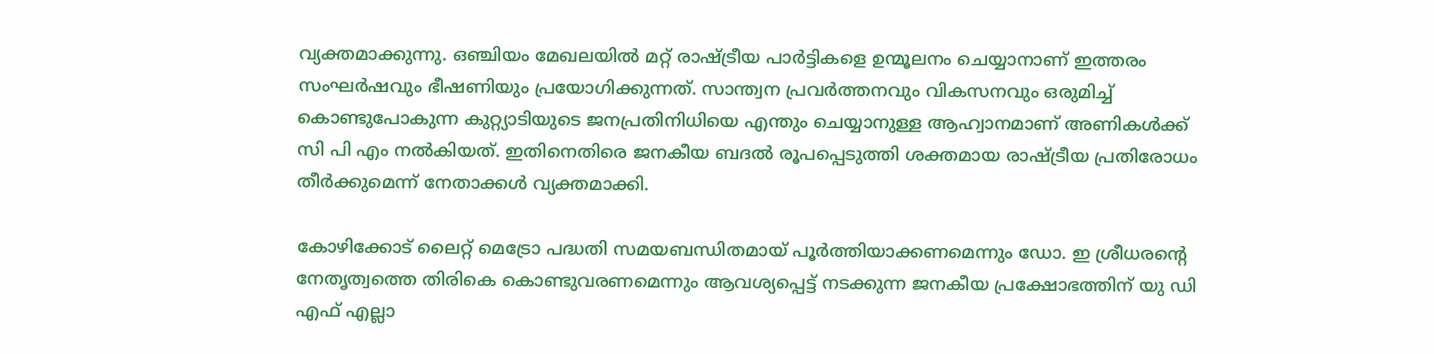വ്യക്തമാക്കുന്നു. ഒഞ്ചിയം മേഖലയില്‍ മറ്റ് രാഷ്ട്രീയ പാര്‍ട്ടികളെ ഉന്മൂലനം ചെയ്യാനാണ് ഇത്തരം സംഘര്‍ഷവും ഭീഷണിയും പ്രയോഗിക്കുന്നത്. സാന്ത്വന പ്രവര്‍ത്തനവും വികസനവും ഒരുമിച്ച് കൊണ്ടുപോകുന്ന കുറ്റ്യാടിയുടെ ജനപ്രതിനിധിയെ എന്തും ചെയ്യാനുള്ള ആഹ്വാനമാണ് അണികള്‍ക്ക് സി പി എം നല്‍കിയത്. ഇതിനെതിരെ ജനകീയ ബദല്‍ രൂപപ്പെടുത്തി ശക്തമായ രാഷ്ട്രീയ പ്രതിരോധം തീര്‍ക്കുമെന്ന് നേതാക്കള്‍ വ്യക്തമാക്കി.

കോഴിക്കോട് ലൈറ്റ് മെട്രോ പദ്ധതി സമയബന്ധിതമായ് പൂര്‍ത്തിയാക്കണമെന്നും ഡോ. ഇ ശ്രീധരന്റെ നേതൃത്വത്തെ തിരികെ കൊണ്ടുവരണമെന്നും ആവശ്യപ്പെട്ട് നടക്കുന്ന ജനകീയ പ്രക്ഷോഭത്തിന് യു ഡി എഫ് എല്ലാ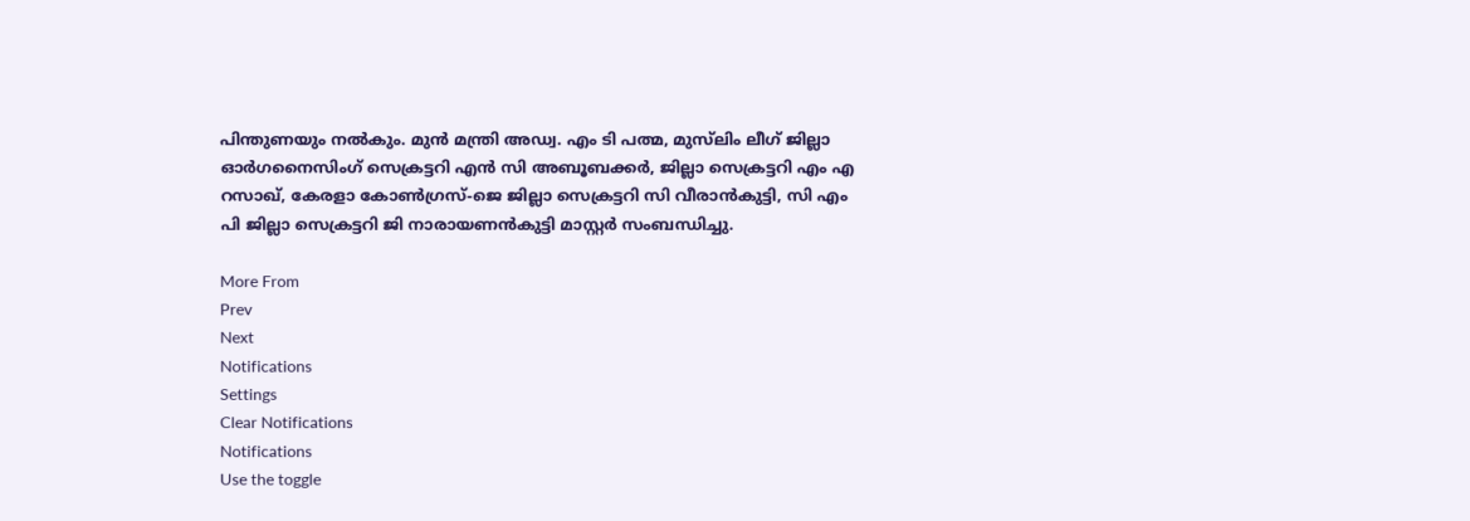പിന്തുണയും നല്‍കും. മുന്‍ മന്ത്രി അഡ്വ. എം ടി പത്മ, മുസ്‌ലിം ലീഗ് ജില്ലാ ഓര്‍ഗനൈസിംഗ് സെക്രട്ടറി എന്‍ സി അബൂബക്കര്‍, ജില്ലാ സെക്രട്ടറി എം എ റസാഖ്, കേരളാ കോണ്‍ഗ്രസ്-ജെ ജില്ലാ സെക്രട്ടറി സി വീരാന്‍കുട്ടി, സി എം പി ജില്ലാ സെക്രട്ടറി ജി നാരായണന്‍കുട്ടി മാസ്റ്റര്‍ സംബന്ധിച്ചു.

More From
Prev
Next
Notifications
Settings
Clear Notifications
Notifications
Use the toggle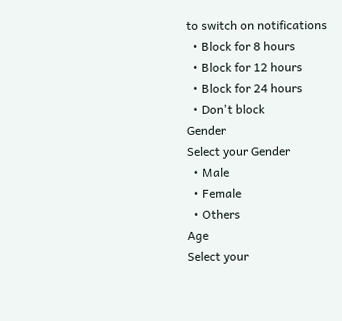to switch on notifications
  • Block for 8 hours
  • Block for 12 hours
  • Block for 24 hours
  • Don't block
Gender
Select your Gender
  • Male
  • Female
  • Others
Age
Select your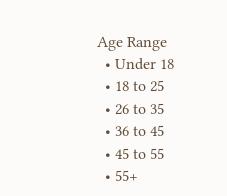Age Range
  • Under 18
  • 18 to 25
  • 26 to 35
  • 36 to 45
  • 45 to 55
  • 55+